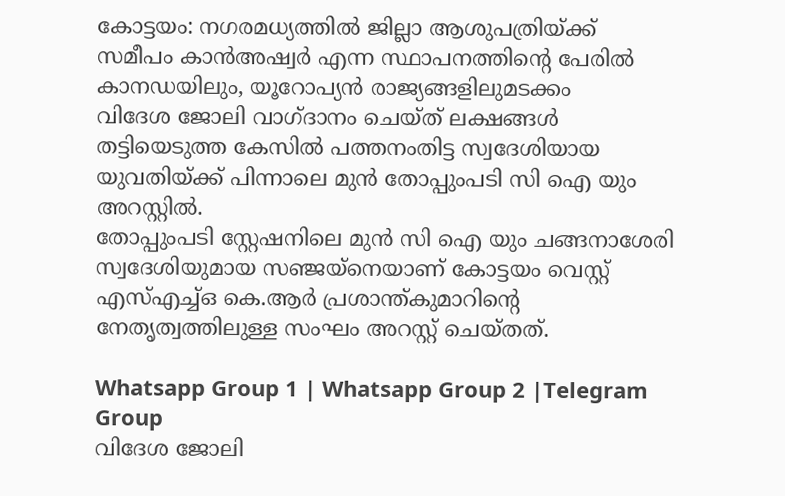കോട്ടയം: നഗരമധ്യത്തിൽ ജില്ലാ ആശുപത്രിയ്ക്ക് സമീപം കാൻഅഷ്വർ എന്ന സ്ഥാപനത്തിൻ്റെ പേരിൽ കാനഡയിലും, യൂറോപ്യൻ രാജ്യങ്ങളിലുമടക്കം
വിദേശ ജോലി വാഗ്ദാനം ചെയ്ത് ലക്ഷങ്ങൾ തട്ടിയെടുത്ത കേസിൽ പത്തനംതിട്ട സ്വദേശിയായ യുവതിയ്ക്ക് പിന്നാലെ മുൻ തോപ്പുംപടി സി ഐ യും അറസ്റ്റിൽ.
തോപ്പുംപടി സ്റ്റേഷനിലെ മുൻ സി ഐ യും ചങ്ങനാശേരി സ്വദേശിയുമായ സഞ്ജയ്നെയാണ് കോട്ടയം വെസ്റ്റ് എസ്എച്ച്ഒ കെ.ആർ പ്രശാന്ത്കുമാറിന്റെ നേതൃത്വത്തിലുള്ള സംഘം അറസ്റ്റ് ചെയ്തത്.

Whatsapp Group 1 | Whatsapp Group 2 |Telegram Group
വിദേശ ജോലി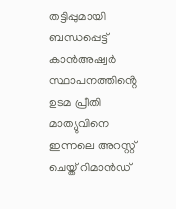തട്ടിപ്പുമായി ബന്ധപ്പെട്ട് കാൻഅഷ്വർ സ്ഥാപനത്തിൻ്റെ ഉടമ പ്രീതി മാത്യുവിനെ ഇന്നലെ അറസ്റ്റ് ചെയ്ത് റിമാൻഡ്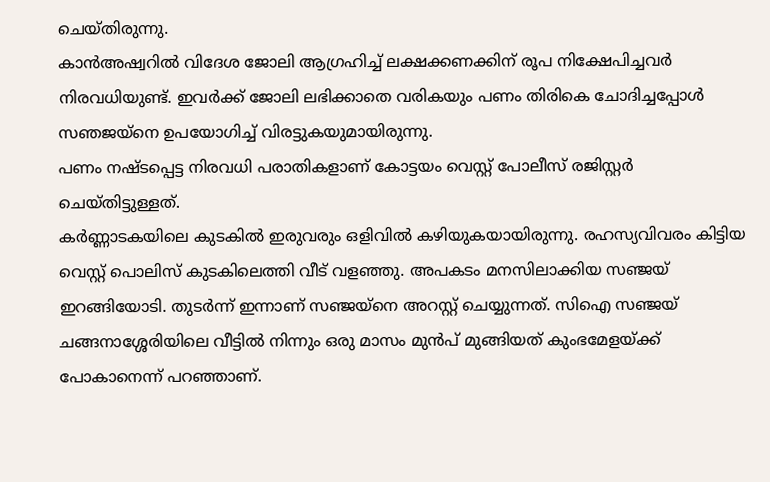ചെയ്തിരുന്നു.
കാൻഅഷ്വറിൽ വിദേശ ജോലി ആഗ്രഹിച്ച് ലക്ഷക്കണക്കിന് രൂപ നിക്ഷേപിച്ചവർ നിരവധിയുണ്ട്. ഇവർക്ക് ജോലി ലഭിക്കാതെ വരികയും പണം തിരികെ ചോദിച്ചപ്പോൾ സഞജയ്നെ ഉപയോഗിച്ച് വിരട്ടുകയുമായിരുന്നു.
പണം നഷ്ടപ്പെട്ട നിരവധി പരാതികളാണ് കോട്ടയം വെസ്റ്റ് പോലീസ് രജിസ്റ്റർ ചെയ്തിട്ടുള്ളത്.
കർണ്ണാടകയിലെ കുടകിൽ ഇരുവരും ഒളിവിൽ കഴിയുകയായിരുന്നു. രഹസ്യവിവരം കിട്ടിയ വെസ്റ്റ് പൊലിസ് കുടകിലെത്തി വീട് വളഞ്ഞു. അപകടം മനസിലാക്കിയ സഞ്ജയ് ഇറങ്ങിയോടി. തുടർന്ന് ഇന്നാണ് സഞ്ജയ്നെ അറസ്റ്റ് ചെയ്യുന്നത്. സിഐ സഞ്ജയ് ചങ്ങനാശ്ശേരിയിലെ വീട്ടിൽ നിന്നും ഒരു മാസം മുൻപ് മുങ്ങിയത് കുംഭമേളയ്ക്ക് പോകാനെന്ന് പറഞ്ഞാണ്.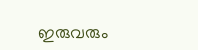ഇരുവരും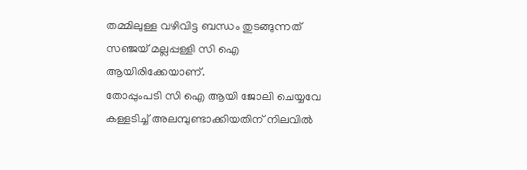തമ്മിലുള്ള വഴിവിട്ട ബന്ധം തുടങ്ങുന്നത് സഞ്ജയ് മല്ലപ്പള്ളി സി ഐ ആയിരിക്കേയാണ്.
തോപ്പുംപടി സി ഐ ആയി ജോലി ചെയ്യവേ കള്ളടിച്ച് അലമ്പുണ്ടാക്കിയതിന് നിലവിൽ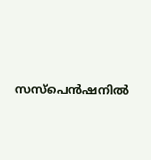സസ്പെൻഷനിൽ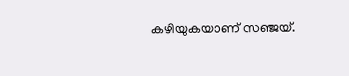കഴിയുകയാണ് സഞ്ജയ്.